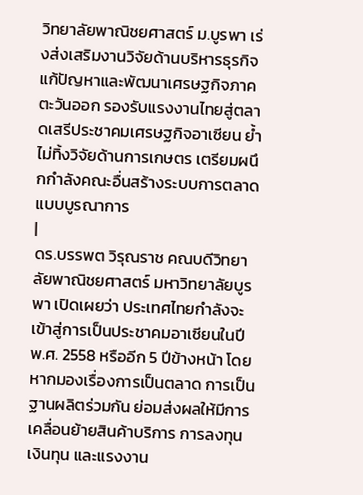วิทยาลัยพาณิชยศาสตร์ ม.บูรพา เร่งส่งเสริมงานวิจัยด้านบริหารธุรกิจ แก้ปัญหาและพัฒนาเศรษฐกิจภาคตะวันออก รองรับแรงงานไทยสู่ตลาดเสรีประชาคมเศรษฐกิจอาเซียน ย้ำไม่ทิ้งวิจัยด้านการเกษตร เตรียมผนึกกำลังคณะอื่นสร้างระบบการตลาดแบบบูรณาการ
|
ดร.บรรพต วิรุณราช คณบดีวิทยาลัยพาณิชยศาสตร์ มหาวิทยาลัยบูรพา เปิดเผยว่า ประเทศไทยกำลังจะเข้าสู่การเป็นประชาคมอาเซียนในปี พ.ศ. 2558 หรืออีก 5 ปีข้างหน้า โดยหากมองเรื่องการเป็นตลาด การเป็นฐานผลิตร่วมกัน ย่อมส่งผลให้มีการเคลื่อนย้ายสินค้าบริการ การลงทุน เงินทุน และแรงงาน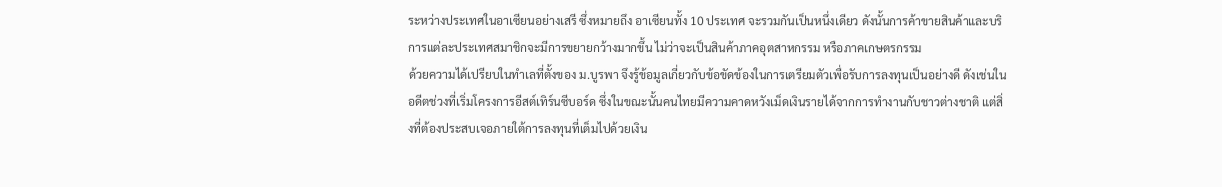ระหว่างประเทศในอาเซียนอย่างเสรี ซึ่งหมายถึง อาเซียนทั้ง 10 ประเทศ จะรวมกันเป็นหนึ่งเดียว ดังนั้นการค้าขายสินค้าและบริการแต่ละประเทศสมาชิกจะมีการขยายกว้างมากขึ้น ไม่ว่าจะเป็นสินค้าภาคอุตสาหกรรม หรือภาคเกษตรกรรม
ด้วยความได้เปรียบในทำเลที่ตั้งของ ม.บูรพา จึงรู้ข้อมูลเกี่ยวกับข้อขัดข้องในการเตรียมตัวเพื่อรับการลงทุนเป็นอย่างดี ดังเช่นในอดีตช่วงที่เริ่มโครงการอีสต์เทิร์นซีบอร์ด ซึ่งในขณะนั้นคนไทยมีความคาดหวังเม็ดเงินรายได้จากการทำงานกับชาวต่างชาติ แต่สิ่งที่ต้องประสบเจอภายใต้การลงทุนที่เต็มไปด้วยเงิน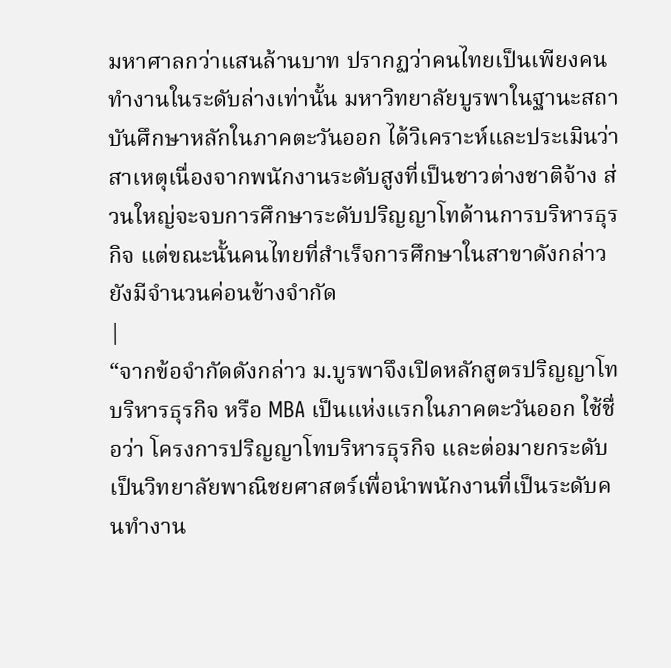มหาศาลกว่าแสนล้านบาท ปรากฏว่าคนไทยเป็นเพียงคนทำงานในระดับล่างเท่านั้น มหาวิทยาลัยบูรพาในฐานะสถาบันศึกษาหลักในภาคตะวันออก ได้วิเคราะห์และประเมินว่า สาเหตุเนื่องจากพนักงานระดับสูงที่เป็นชาวต่างชาติจ้าง ส่วนใหญ่จะจบการศึกษาระดับปริญญาโทด้านการบริหารธุรกิจ แต่ขณะนั้นคนไทยที่สำเร็จการศึกษาในสาขาดังกล่าวยังมีจำนวนค่อนข้างจำกัด
|
“จากข้อจำกัดดังกล่าว ม.บูรพาจึงเปิดหลักสูตรปริญญาโทบริหารธุรกิจ หรือ MBA เป็นแห่งแรกในภาคตะวันออก ใช้ชื่อว่า โครงการปริญญาโทบริหารธุรกิจ และต่อมายกระดับเป็นวิทยาลัยพาณิชยศาสตร์เพื่อนำพนักงานที่เป็นระดับคนทำงาน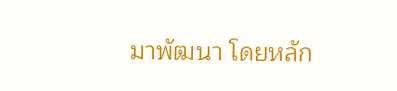มาพัฒนา โดยหลัก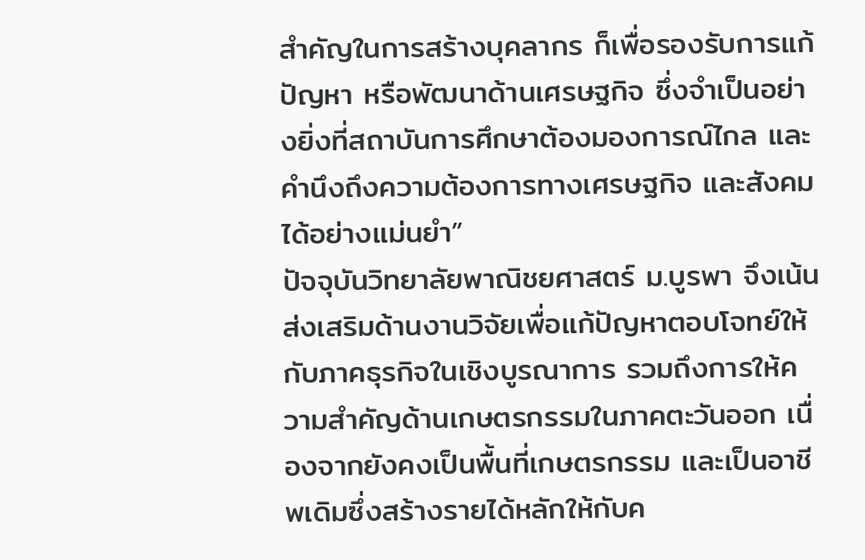สำคัญในการสร้างบุคลากร ก็เพื่อรองรับการแก้ปัญหา หรือพัฒนาด้านเศรษฐกิจ ซึ่งจำเป็นอย่างยิ่งที่สถาบันการศึกษาต้องมองการณ์ไกล และคำนึงถึงความต้องการทางเศรษฐกิจ และสังคมได้อย่างแม่นยำ”
ปัจจุบันวิทยาลัยพาณิชยศาสตร์ ม.บูรพา จึงเน้นส่งเสริมด้านงานวิจัยเพื่อแก้ปัญหาตอบโจทย์ให้กับภาคธุรกิจในเชิงบูรณาการ รวมถึงการให้ความสำคัญด้านเกษตรกรรมในภาคตะวันออก เนื่องจากยังคงเป็นพื้นที่เกษตรกรรม และเป็นอาชีพเดิมซึ่งสร้างรายได้หลักให้กับค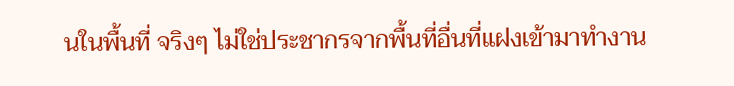นในพื้นที่ จริงๆ ไม่ใช่ประชากรจากพื้นที่อื่นที่แฝงเข้ามาทำงาน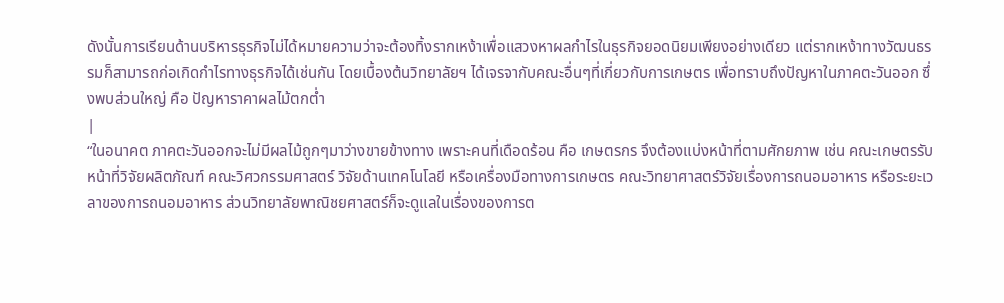ดังนั้นการเรียนด้านบริหารธุรกิจไม่ได้หมายความว่าจะต้องทิ้งรากเหง้าเพื่อแสวงหาผลกำไรในธุรกิจยอดนิยมเพียงอย่างเดียว แต่รากเหง้าทางวัฒนธรรมก็สามารถก่อเกิดกำไรทางธุรกิจได้เช่นกัน โดยเบื้องต้นวิทยาลัยฯ ได้เจรจากับคณะอื่นๆที่เกี่ยวกับการเกษตร เพื่อทราบถึงปัญหาในภาคตะวันออก ซึ่งพบส่วนใหญ่ คือ ปัญหาราคาผลไม้ตกต่ำ
|
“ในอนาคต ภาคตะวันออกจะไม่มีผลไม้ถูกๆมาว่างขายข้างทาง เพราะคนที่เดือดร้อน คือ เกษตรกร จึงต้องแบ่งหน้าที่ตามศักยภาพ เช่น คณะเกษตรรับหน้าที่วิจัยผลิตภัณฑ์ คณะวิศวกรรมศาสตร์ วิจัยด้านเทคโนโลยี หรือเครื่องมือทางการเกษตร คณะวิทยาศาสตร์วิจัยเรื่องการถนอมอาหาร หรือระยะเวลาของการถนอมอาหาร ส่วนวิทยาลัยพาณิชยศาสตร์ก็จะดูแลในเรื่องของการต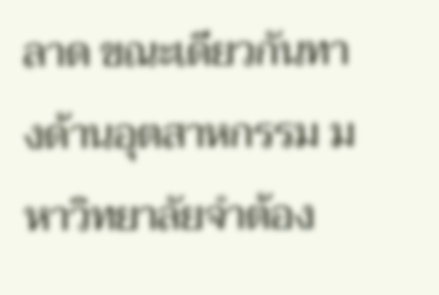ลาด ขณะเดียวกันทางด้านอุตสาหกรรม มหาวิทยาลัยจำต้อง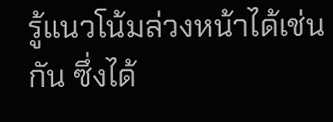รู้แนวโน้มล่วงหน้าได้เช่นกัน ซึ่งได้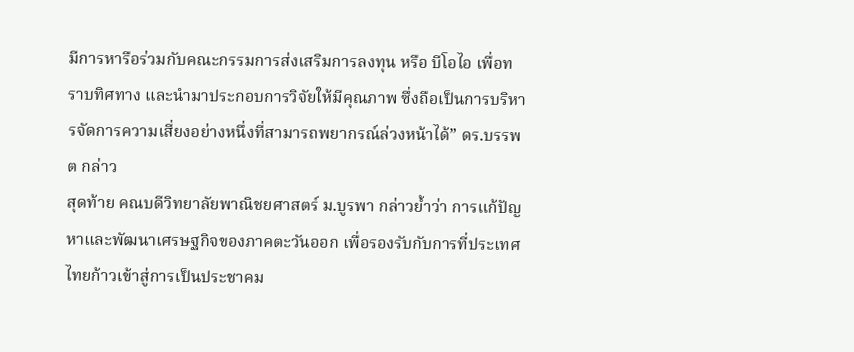มีการหารือร่วมกับคณะกรรมการส่งเสริมการลงทุน หรือ บีโอไอ เพื่อทราบทิศทาง และนำมาประกอบการวิจัยให้มีคุณภาพ ซึ่งถือเป็นการบริหารจัดการความเสี่ยงอย่างหนึ่งที่สามารถพยากรณ์ล่วงหน้าได้” ดร.บรรพต กล่าว
สุดท้าย คณบดีวิทยาลัยพาณิชยศาสตร์ ม.บูรพา กล่าวย้ำว่า การแก้ปัญหาและพัฒนาเศรษฐกิจของภาคตะวันออก เพื่อรองรับกับการที่ประเทศไทยก้าวเข้าสู่การเป็นประชาคม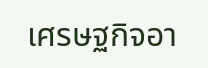เศรษฐกิจอา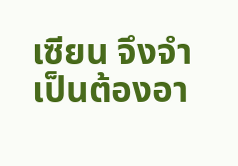เซียน จึงจำเป็นต้องอา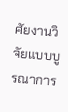ศัยงานวิจัยแบบบูรณาการ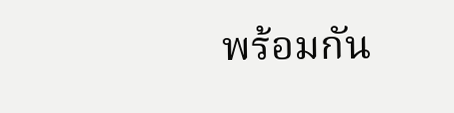พร้อมกัน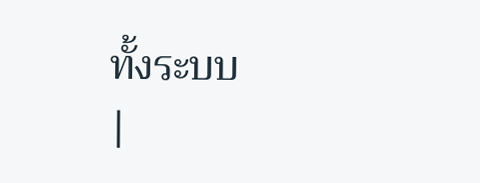ทั้งระบบ
|